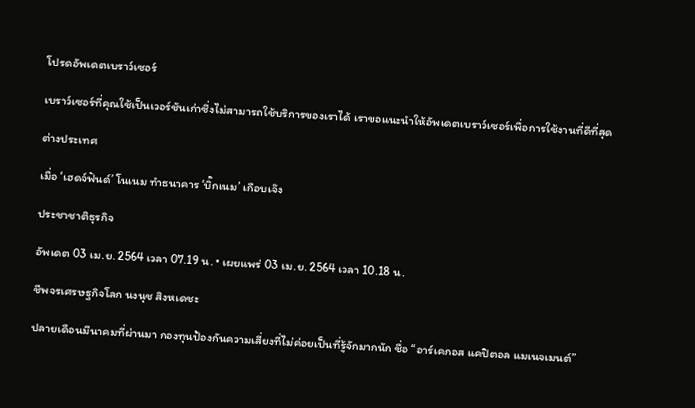โปรดอัพเดตเบราว์เซอร์

เบราว์เซอร์ที่คุณใช้เป็นเวอร์ชันเก่าซึ่งไม่สามารถใช้บริการของเราได้ เราขอแนะนำให้อัพเดตเบราว์เซอร์เพื่อการใช้งานที่ดีที่สุด

ต่างประเทศ

เมื่อ ‘เฮดจ์ฟันด์’ โนเนม ทำธนาคาร ‘บิ๊กเนม’ เกือบเจ๊ง

ประชาชาติธุรกิจ

อัพเดต 03 เม.ย. 2564 เวลา 07.19 น. • เผยแพร่ 03 เม.ย. 2564 เวลา 10.18 น.

ชีพจรเศรษฐกิจโลก นงนุช สิงหเดชะ

ปลายเดือนมีนาคมที่ผ่านมา กองทุนป้องกันความเสี่ยงที่ไม่ค่อยเป็นที่รู้จักมากนัก ชื่อ “อาร์เคกอส แคปิตอล แมเนจเมนต์”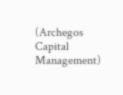(Archegos Capital Management)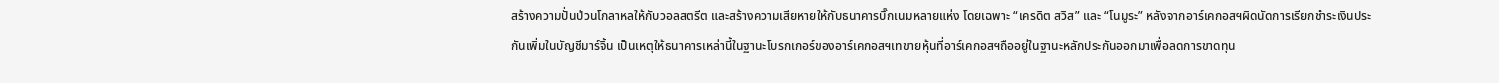สร้างความปั่นป่วนโกลาหลให้กับวอลสตรีต และสร้างความเสียหายให้กับธนาคารบิ๊กเนมหลายแห่ง โดยเฉพาะ “เครดิต สวิส” และ “โนมูระ” หลังจากอาร์เคกอสฯผิดนัดการเรียกชำระเงินประกันเพิ่มในบัญชีมาร์จิ้น เป็นเหตุให้ธนาคารเหล่านี้ในฐานะโบรกเกอร์ของอาร์เคกอสฯเทขายหุ้นที่อาร์เคกอสฯถืออยู่ในฐานะหลักประกันออกมาเพื่อลดการขาดทุน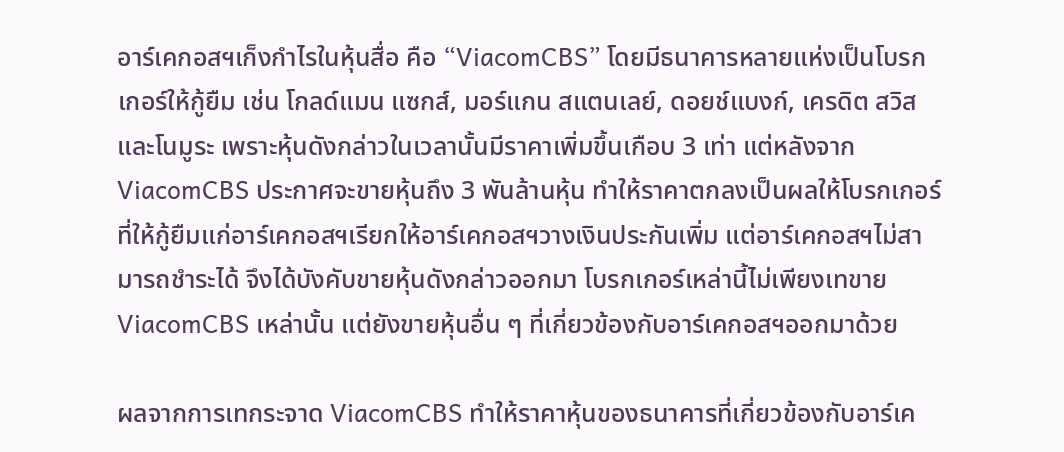อาร์เคกอสฯเก็งกำไรในหุ้นสื่อ คือ “ViacomCBS” โดยมีธนาคารหลายแห่งเป็นโบรกเกอร์ให้กู้ยืม เช่น โกลด์แมน แซกส์, มอร์แกน สแตนเลย์, ดอยช์แบงก์, เครดิต สวิส และโนมูระ เพราะหุ้นดังกล่าวในเวลานั้นมีราคาเพิ่มขึ้นเกือบ 3 เท่า แต่หลังจาก ViacomCBS ประกาศจะขายหุ้นถึง 3 พันล้านหุ้น ทำให้ราคาตกลงเป็นผลให้โบรกเกอร์ที่ให้กู้ยืมแก่อาร์เคกอสฯเรียกให้อาร์เคกอสฯวางเงินประกันเพิ่ม แต่อาร์เคกอสฯไม่สามารถชำระได้ จึงได้บังคับขายหุ้นดังกล่าวออกมา โบรกเกอร์เหล่านี้ไม่เพียงเทขาย ViacomCBS เหล่านั้น แต่ยังขายหุ้นอื่น ๆ ที่เกี่ยวข้องกับอาร์เคกอสฯออกมาด้วย

ผลจากการเทกระจาด ViacomCBS ทำให้ราคาหุ้นของธนาคารที่เกี่ยวข้องกับอาร์เค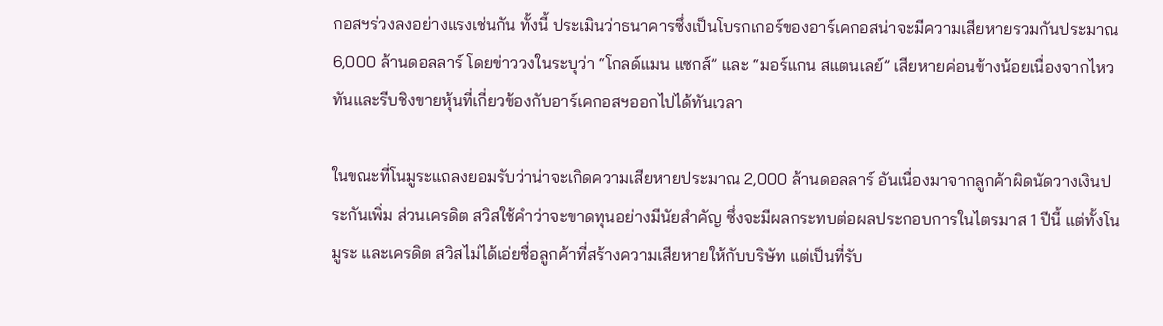กอสฯร่วงลงอย่างแรงเช่นกัน ทั้งนี้ ประเมินว่าธนาคารซึ่งเป็นโบรกเกอร์ของอาร์เคกอสน่าจะมีความเสียหายรวมกันประมาณ 6,000 ล้านดอลลาร์ โดยข่าววงในระบุว่า “โกลด์แมน แซกส์” และ “มอร์แกน สแตนเลย์” เสียหายค่อนข้างน้อยเนื่องจากไหวทันและรีบชิงขายหุ้นที่เกี่ยวข้องกับอาร์เคกอสฯออกไปได้ทันเวลา

ในขณะที่โนมูระแถลงยอมรับว่าน่าจะเกิดความเสียหายประมาณ 2,000 ล้านดอลลาร์ อันเนื่องมาจากลูกค้าผิดนัดวางเงินประกันเพิ่ม ส่วนเครดิต สวิสใช้คำว่าจะขาดทุนอย่างมีนัยสำคัญ ซึ่งจะมีผลกระทบต่อผลประกอบการในไตรมาส 1 ปีนี้ แต่ทั้งโนมูระ และเครดิต สวิสไม่ได้เอ่ยชื่อลูกค้าที่สร้างความเสียหายให้กับบริษัท แต่เป็นที่รับ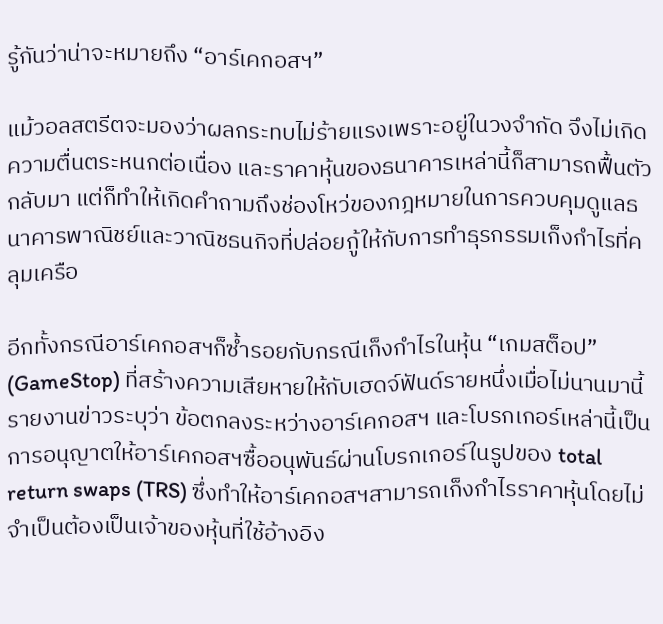รู้กันว่าน่าจะหมายถึง “อาร์เคกอสฯ”

แม้วอลสตรีตจะมองว่าผลกระทบไม่ร้ายแรงเพราะอยู่ในวงจำกัด จึงไม่เกิดความตื่นตระหนกต่อเนื่อง และราคาหุ้นของธนาคารเหล่านี้ก็สามารถฟื้นตัวกลับมา แต่ก็ทำให้เกิดคำถามถึงช่องโหว่ของกฎหมายในการควบคุมดูแลธนาคารพาณิชย์และวาณิชธนกิจที่ปล่อยกู้ให้กับการทำธุรกรรมเก็งกำไรที่คลุมเครือ

อีกทั้งกรณีอาร์เคกอสฯก็ซ้ำรอยกับกรณีเก็งกำไรในหุ้น “เกมสต็อป” (GameStop) ที่สร้างความเสียหายให้กับเฮดจ์ฟันด์รายหนึ่งเมื่อไม่นานมานี้ รายงานข่าวระบุว่า ข้อตกลงระหว่างอาร์เคกอสฯ และโบรกเกอร์เหล่านี้เป็นการอนุญาตให้อาร์เคกอสฯซื้ออนุพันธ์ผ่านโบรกเกอร์ในรูปของ total return swaps (TRS) ซึ่งทำให้อาร์เคกอสฯสามารถเก็งกำไรราคาหุ้นโดยไม่จำเป็นต้องเป็นเจ้าของหุ้นที่ใช้อ้างอิง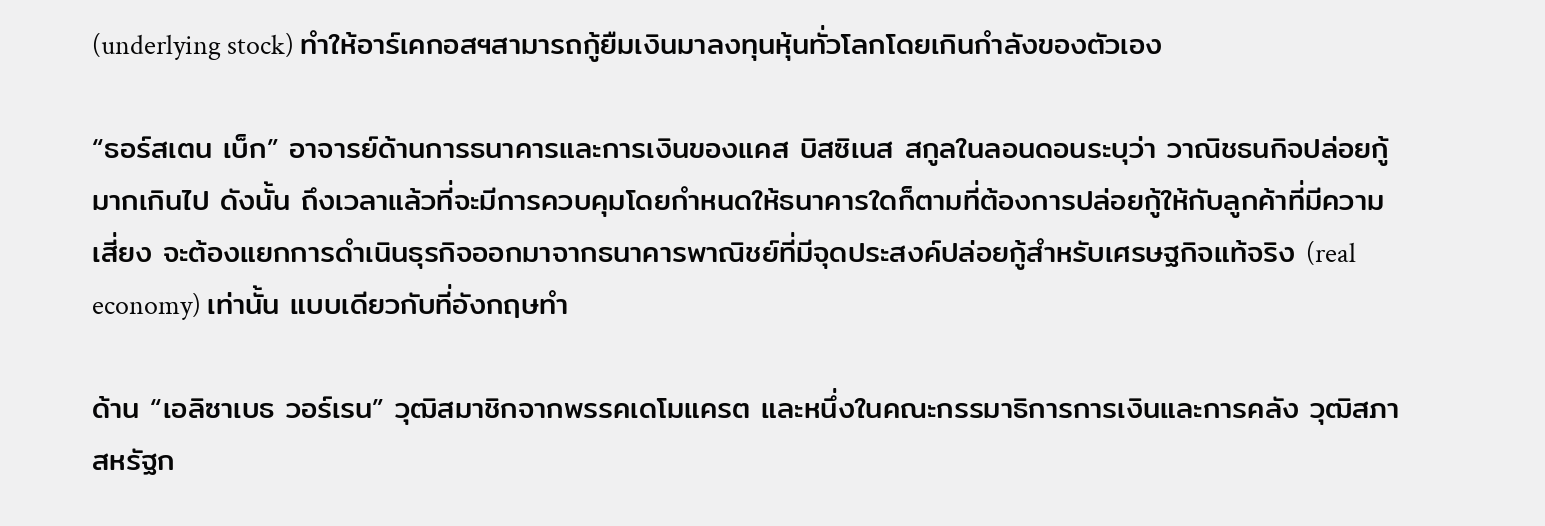(underlying stock) ทำให้อาร์เคกอสฯสามารถกู้ยืมเงินมาลงทุนหุ้นทั่วโลกโดยเกินกำลังของตัวเอง

“ธอร์สเตน เบ็ก” อาจารย์ด้านการธนาคารและการเงินของแคส บิสซิเนส สกูลในลอนดอนระบุว่า วาณิชธนกิจปล่อยกู้มากเกินไป ดังนั้น ถึงเวลาแล้วที่จะมีการควบคุมโดยกำหนดให้ธนาคารใดก็ตามที่ต้องการปล่อยกู้ให้กับลูกค้าที่มีความเสี่ยง จะต้องแยกการดำเนินธุรกิจออกมาจากธนาคารพาณิชย์ที่มีจุดประสงค์ปล่อยกู้สำหรับเศรษฐกิจแท้จริง (real economy) เท่านั้น แบบเดียวกับที่อังกฤษทำ

ด้าน “เอลิซาเบธ วอร์เรน” วุฒิสมาชิกจากพรรคเดโมแครต และหนึ่งในคณะกรรมาธิการการเงินและการคลัง วุฒิสภาสหรัฐก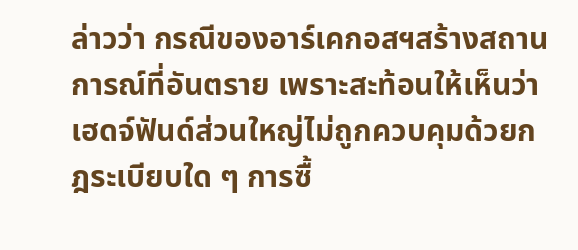ล่าวว่า กรณีของอาร์เคกอสฯสร้างสถานการณ์ที่อันตราย เพราะสะท้อนให้เห็นว่าเฮดจ์ฟันด์ส่วนใหญ่ไม่ถูกควบคุมด้วยกฎระเบียบใด ๆ การซื้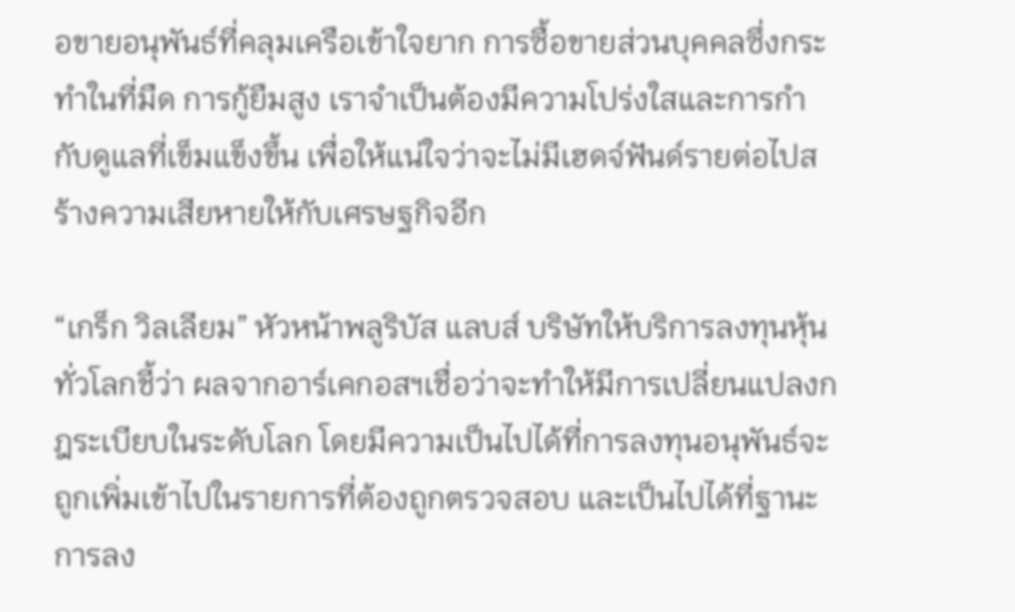อขายอนุพันธ์ที่คลุมเครือเข้าใจยาก การซื้อขายส่วนบุคคลซึ่งกระทำในที่มืด การกู้ยืมสูง เราจำเป็นต้องมีความโปร่งใสและการกำกับดูแลที่เข็มแข็งขึ้น เพื่อให้แน่ใจว่าจะไม่มีเฮดจ์ฟันด์รายต่อไปสร้างความเสียหายให้กับเศรษฐกิจอีก

“เกร็ก วิลเลียม” หัวหน้าพลูริบัส แลบส์ บริษัทให้บริการลงทุนหุ้นทั่วโลกชี้ว่า ผลจากอาร์เคกอสฯเชื่อว่าจะทำให้มีการเปลี่ยนแปลงกฎระเบียบในระดับโลก โดยมีความเป็นไปได้ที่การลงทุนอนุพันธ์จะถูกเพิ่มเข้าไปในรายการที่ต้องถูกตรวจสอบ และเป็นไปได้ที่ฐานะการลง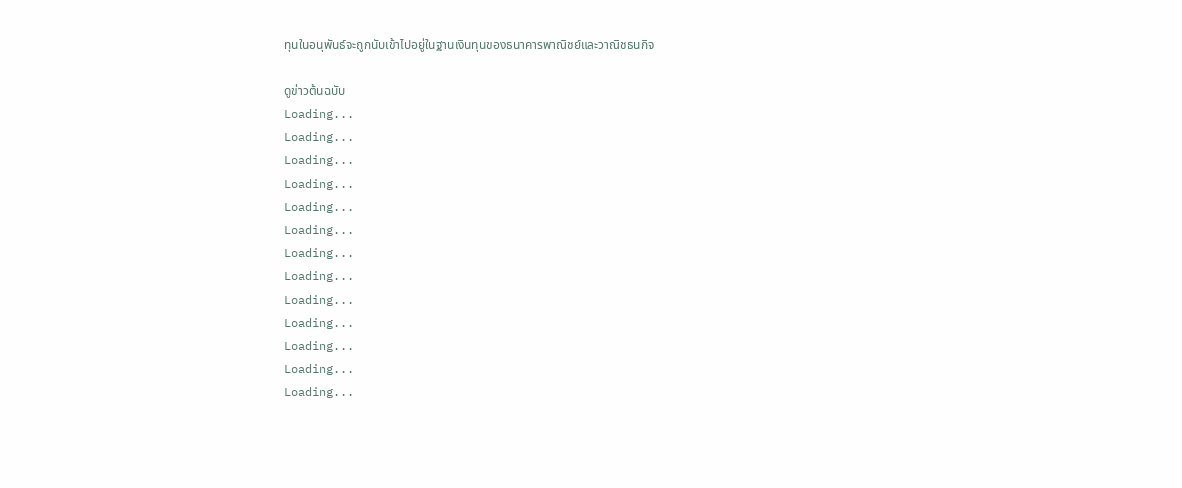ทุนในอนุพันธ์จะถูกนับเข้าไปอยู่ในฐานเงินทุนของธนาคารพาณิชย์และวาณิชธนกิจ

ดูข่าวต้นฉบับ
Loading...
Loading...
Loading...
Loading...
Loading...
Loading...
Loading...
Loading...
Loading...
Loading...
Loading...
Loading...
Loading...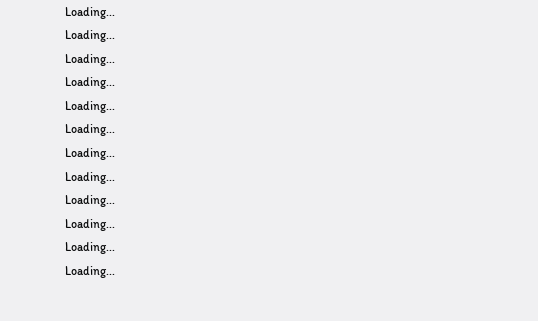Loading...
Loading...
Loading...
Loading...
Loading...
Loading...
Loading...
Loading...
Loading...
Loading...
Loading...
Loading...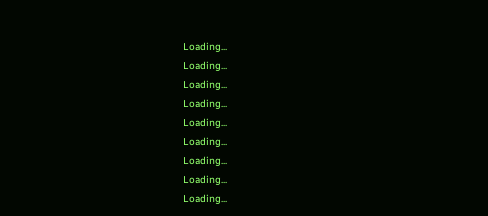Loading...
Loading...
Loading...
Loading...
Loading...
Loading...
Loading...
Loading...
Loading...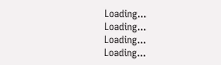Loading...
Loading...
Loading...
Loading...